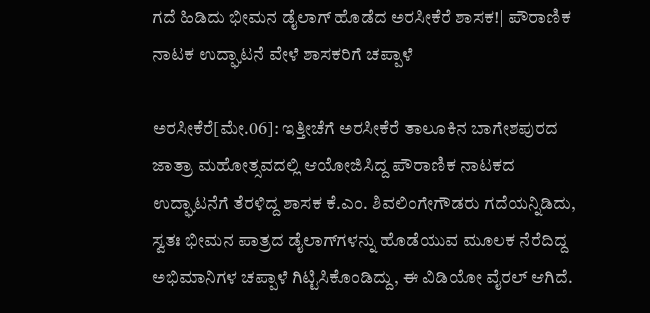ಗದೆ ಹಿಡಿದು ಭೀಮನ ಡೈಲಾಗ್‌ ಹೊಡೆದ ಅರಸೀಕೆರೆ ಶಾಸಕ!| ಪೌರಾಣಿಕ ನಾಟಕ ಉದ್ಘಾಟನೆ ವೇಳೆ ಶಾಸಕರಿಗೆ ಚಪ್ಪಾಳೆ

ಅರಸೀಕೆರೆ[ಮೇ.06]: ಇತ್ತೀಚೆಗೆ ಅರಸೀಕೆರೆ ತಾಲೂಕಿನ ಬಾಗೇಶಪುರದ ಜಾತ್ರಾ ಮಹೋತ್ಸವದಲ್ಲಿ ಆಯೋಜಿಸಿದ್ದ ಪೌರಾಣಿಕ ನಾಟಕದ ಉದ್ಘಾಟನೆಗೆ ತೆರಳಿದ್ದ ಶಾಸಕ ಕೆ.ಎಂ. ಶಿವಲಿಂಗೇಗೌಡರು ಗದೆಯನ್ನಿಡಿದು, ಸ್ವತಃ ಭೀಮನ ಪಾತ್ರದ ಡೈಲಾಗ್‌ಗಳನ್ನು ಹೊಡೆಯುವ ಮೂಲಕ ನೆರೆದಿದ್ದ ಅಭಿಮಾನಿಗಳ ಚಪ್ಪಾಳೆ ಗಿಟ್ಟಿಸಿಕೊಂಡಿದ್ದು, ಈ ವಿಡಿಯೋ ವೈರಲ್‌ ಆಗಿದೆ.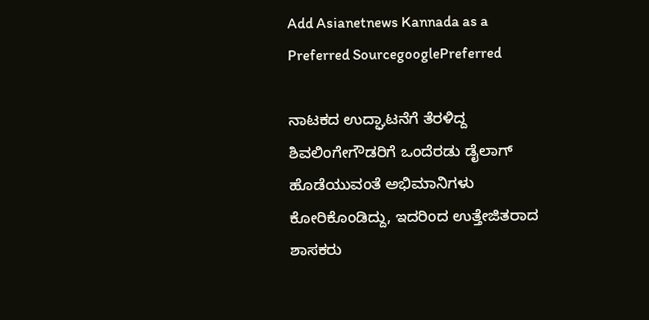Add Asianetnews Kannada as a Preferred SourcegooglePreferred

ನಾಟಕದ ಉದ್ಘಾಟನೆಗೆ ತೆರಳಿದ್ದ ಶಿವಲಿಂಗೇಗೌಡರಿಗೆ ಒಂದೆರಡು ಡೈಲಾಗ್‌ ಹೊಡೆಯುವಂತೆ ಅಭಿಮಾನಿಗಳು ಕೋರಿಕೊಂಡಿದ್ದು, ಇದರಿಂದ ಉತ್ತೇಜಿತರಾದ ಶಾಸಕರು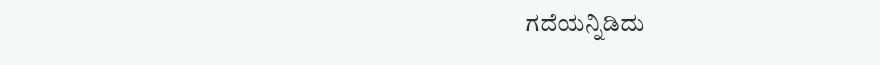ಗದೆಯನ್ನಿಡಿದು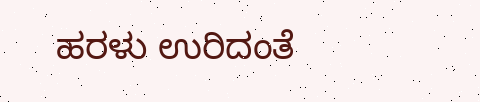ಹರಳು ಉರಿದಂತೆ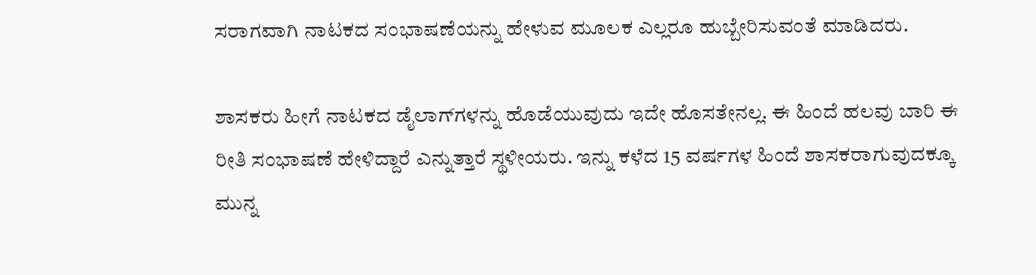ಸರಾಗವಾಗಿ ನಾಟಕದ ಸಂಭಾಷಣೆಯನ್ನು ಹೇಳುವ ಮೂಲಕ ಎಲ್ಲರೂ ಹುಬ್ಬೇರಿಸುವಂತೆ ಮಾಡಿದರು.

ಶಾಸಕರು ಹೀಗೆ ನಾಟಕದ ಡೈಲಾಗ್‌ಗಳನ್ನು ಹೊಡೆಯುವುದು ಇದೇ ಹೊಸತೇನಲ್ಲ. ಈ ಹಿಂದೆ ಹಲವು ಬಾರಿ ಈ ರೀತಿ ಸಂಭಾಷಣೆ ಹೇಳಿದ್ದಾರೆ ಎನ್ನುತ್ತಾರೆ ಸ್ಥಳೀಯರು. ಇನ್ನು ಕಳೆದ 15 ವರ್ಷಗಳ ಹಿಂದೆ ಶಾಸಕರಾಗುವುದಕ್ಕೂ ಮುನ್ನ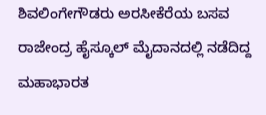ಶಿವಲಿಂಗೇಗೌಡರು ಅರಸೀಕೆರೆಯ ಬಸವ ರಾಜೇಂದ್ರ ಹೈಸ್ಕೂಲ್‌ ಮೈದಾನದಲ್ಲಿ ನಡೆದಿದ್ದ ಮಹಾಭಾರತ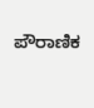ಪೌರಾಣಿಕ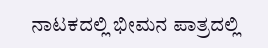ನಾಟಕದಲ್ಲಿ ಭೀಮನ ಪಾತ್ರದಲ್ಲಿ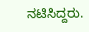ನಟಿಸಿದ್ದರು.